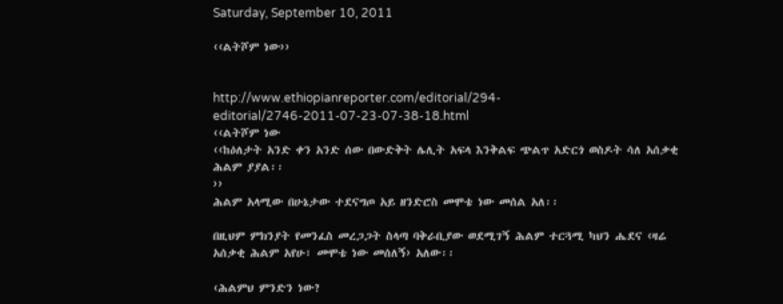Saturday, September 10, 2011

‹‹ልትሾም ነው››


http://www.ethiopianreporter.com/editorial/294-editorial/2746-2011-07-23-07-38-18.html
‹‹ልትሾም ነው
‹‹ከዕለታት አንድ ቀን አንድ ሰው በውድቅት ሌሊት አፍላ እንቅልፍ ጭልጥ አድርጎ ወስዶት ሳለ አሰቃቂ ሕልም ያያል፡፡
››
ሕልም አላሚው በሁኔታው ተደናግጦ አይ ዘንድሮስ መሞቴ ነው መሰል አለ፡፡

በዚህም ምክንያት የመንፈስ መረጋጋት ስላጣ ባቅራቢያው ወደሚገኝ ሕልም ተርጓሚ ካህን ሔደና ‹ዛሬ አሰቃቂ ሕልም አየሁ፣ መሞቴ ነው መሰለኝ› አለው፡፡

‹ሕልምህ ምንድን ነው?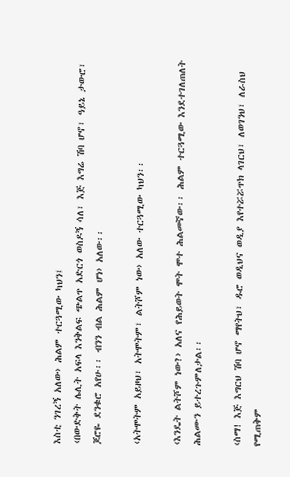እስቲ ንገረኝ አለው› ሕልም ተርጓሚው ካህን፤
‹በውድቅት ሌሊት አፍላ እንቅልፍ ጭልጥ አድርጎ ወስዶኝ ሳለ፣ እጅ እግሬ ሽባ ሆኖ፣ ዓይኔ ታውሮ፣ ጆሮዬ ደንቁሮ አየሁ፡፡ ብንን ብል ሕልም ሆነ› አለው፡፡

‹አትሞትም አይዞህ፣ አትሞትም፣ ልትሾም ነው› አለው ተርጓሚው ካህን፡፡

‹እንዴት ልትሾም ነው?› አለና የሕይወት ሞት ሞተ ሕልመኛው፡፡ ሕልም ተርጓሚው እንደተገለጠለት ሕልሙን ይተረጉምለታል፡፡

‹ስማ! እጅ እግርህ ሽባ ሆኖ ማየትህ፣ ዱሮ ወዲህና ወዲያ እየተሯሯጥክ ላገርህ፣ ለወገንህ፣ ለራስህ የሚጠቅም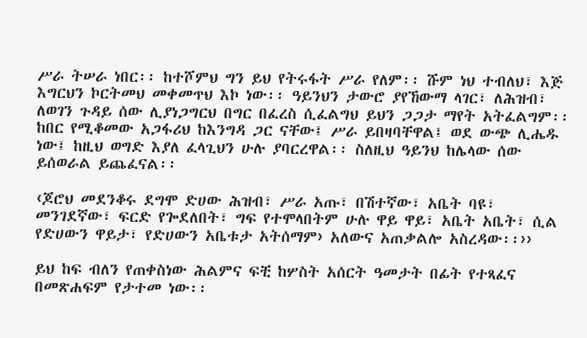ሥራ ትሠራ ነበር፡፡ ከተሾምህ ግን ይህ የትሩፋት ሥራ የለም፡፡ ሹም ነህ ተብለህ፣ እጅ እግርህን ኮርትመህ መቀመጥህ እኮ ነው፡፡ ዓይንህን ታውሮ ያየኸውማ ላገር፣ ለሕዝብ፣ ለወገን ጉዳይ ሰው ሊያነጋግርህ በግር በፈረስ ሲፈልግህ ይህን ጋጋታ ማየት አትፈልግም፡፡ ከበር የሚቆመው አጋፋሪህ ከእንግዳ ጋር ናቸው፤ ሥራ ይበዛባቸዋል፤ ወደ ውጭ ሊሔዱ ነው፤ ከዚህ ወግድ እያለ ፈላጊህን ሁሉ ያባርረዋል፡፡ ስለዚህ ዓይንህ ከሌላው ሰው ይሰወራል ይጨፈናል፡፡

‹ጆሮህ መደንቆሩ ደግሞ ድሀው ሕዝብ፣ ሥራ አጡ፣ በሽተኛው፣ አቤት ባዩ፣ መንገደኛው፣ ፍርድ የጐደለበት፣ ግፍ የተሞላበትም ሁሉ ዋይ ዋይ፣ አቤት አቤት፣ ሲል የድሀውን ዋይታ፣ የድሀውን አቤቱታ አትሰማም› አለውና አጠቃልሎ አስረዳው፡፡››

ይህ ከፍ ብለን የጠቀስነው ሕልምና ፍቺ ከሦስት አሰርት ዓመታት በፊት የተጻፈና በመጽሐፍም የታተመ ነው፡፡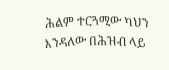ሕልም ተርጓሚው ካህን እንዳለው በሕዝብ ላይ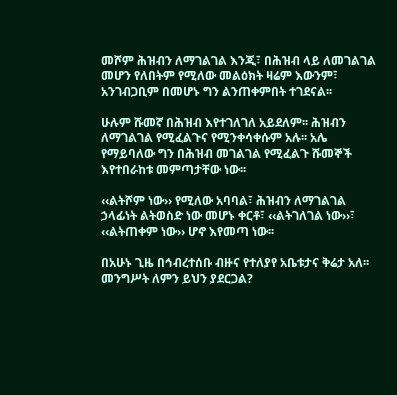መሾም ሕዝብን ለማገልገል እንጂ፣ በሕዝብ ላይ ለመገልገል መሆን የለበትም የሚለው መልዕክት ዛሬም እውንም፣ አንገብጋቢም በመሆኑ ግን ልንጠቀምበት ተገደናል፡፡

ሁሉም ሹመኛ በሕዝብ እየተገለገለ አይደለም፡፡ ሕዝብን ለማገልገል የሚፈልጉና የሚንቀሳቀሱም አሉ፡፡ አሌ የማይባለው ግን በሕዝብ መገልገል የሚፈልጉ ሹመኞች እየተበራከቱ መምጣታቸው ነው፡፡

‹‹ልትሾም ነው›› የሚለው አባባል፣ ሕዝብን ለማገልገል ኃላፊነት ልትወስድ ነው መሆኑ ቀርቶ፣ ‹‹ልትገለገል ነው››፣ ‹‹ልትጠቀም ነው›› ሆኖ እየመጣ ነው፡፡

በአሁኑ ጊዜ በኅብረተሰቡ ብዙና የተለያየ አቤቱታና ቅሬታ አለ፡፡ መንግሥት ለምን ይህን ያደርጋል?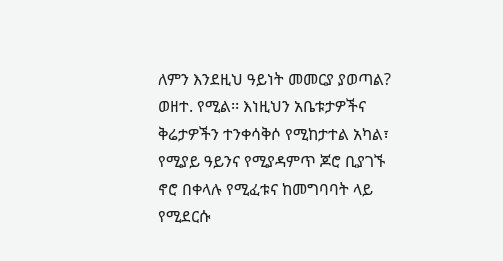ለምን እንደዚህ ዓይነት መመርያ ያወጣል? ወዘተ. የሚል፡፡ እነዚህን አቤቱታዎችና ቅሬታዎችን ተንቀሳቅሶ የሚከታተል አካል፣ የሚያይ ዓይንና የሚያዳምጥ ጆሮ ቢያገኙ ኖሮ በቀላሉ የሚፈቱና ከመግባባት ላይ የሚደርሱ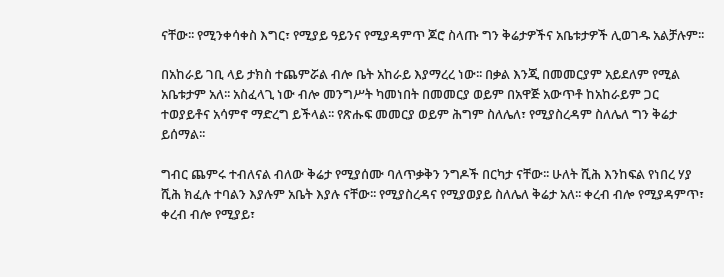ናቸው፡፡ የሚንቀሳቀስ እግር፣ የሚያይ ዓይንና የሚያዳምጥ ጆሮ ስላጡ ግን ቅሬታዎችና አቤቱታዎች ሊወገዱ አልቻሉም፡፡

በአከራይ ገቢ ላይ ታክስ ተጨምሯል ብሎ ቤት አከራይ እያማረረ ነው፡፡ በቃል እንጂ በመመርያም አይደለም የሚል አቤቱታም አለ፡፡ አስፈላጊ ነው ብሎ መንግሥት ካመነበት በመመርያ ወይም በአዋጅ አውጥቶ ከአከራይም ጋር ተወያይቶና አሳምኖ ማድረግ ይችላል፡፡ የጽሑፍ መመርያ ወይም ሕግም ስለሌለ፣ የሚያስረዳም ስለሌለ ግን ቅሬታ ይሰማል፡፡

ግብር ጨምሩ ተብለናል ብለው ቅሬታ የሚያሰሙ ባለጥቃቅን ንግዶች በርካታ ናቸው፡፡ ሁለት ሺሕ እንከፍል የነበረ ሃያ ሺሕ ክፈሉ ተባልን እያሉም አቤት እያሉ ናቸው፡፡ የሚያስረዳና የሚያወያይ ስለሌለ ቅሬታ አለ፡፡ ቀረብ ብሎ የሚያዳምጥ፣ ቀረብ ብሎ የሚያይ፣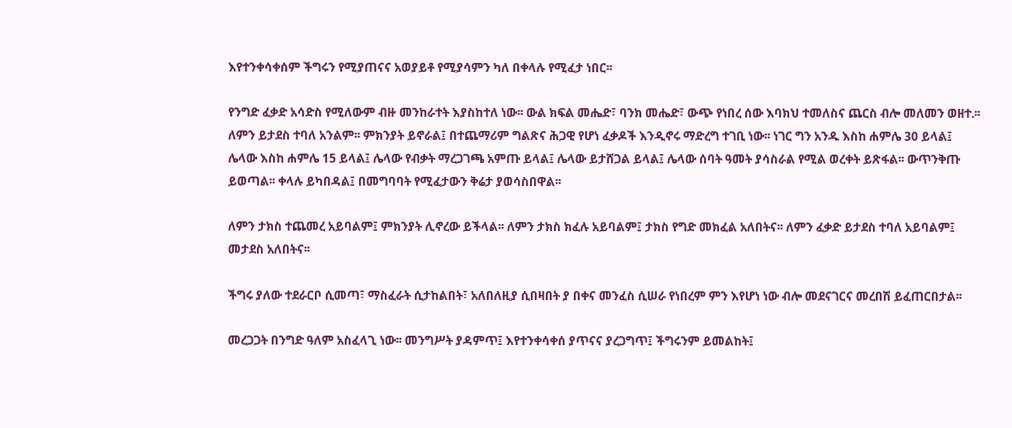እየተንቀሳቀሰም ችግሩን የሚያጠናና አወያይቶ የሚያሳምን ካለ በቀላሉ የሚፈታ ነበር፡፡

የንግድ ፈቃድ አሳድስ የሚለውም ብዙ መንከራተት እያስከተለ ነው፡፡ ውል ክፍል መሔድ፣ ባንክ መሔድ፣ ውጭ የነበረ ሰው እባክህ ተመለስና ጨርስ ብሎ መለመን ወዘተ.፡፡ ለምን ይታደስ ተባለ አንልም፡፡ ምክንያት ይኖራል፤ በተጨማሪም ግልጽና ሕጋዊ የሆነ ፈቃዶች እንዲኖሩ ማድረግ ተገቢ ነው፡፡ ነገር ግን አንዱ እስከ ሐምሌ 30 ይላል፤ ሌላው እስከ ሐምሌ 15 ይላል፤ ሌላው የብቃት ማረጋገጫ አምጡ ይላል፤ ሌላው ይታሸጋል ይላል፤ ሌላው ሰባት ዓመት ያሳስራል የሚል ወረቀት ይጽፋል፡፡ ውጥንቅጡ ይወጣል፡፡ ቀላሉ ይካበዳል፤ በመግባባት የሚፈታውን ቅሬታ ያወሳስበዋል፡፡

ለምን ታክስ ተጨመረ አይባልም፤ ምክንያት ሊኖረው ይችላል፡፡ ለምን ታክስ ክፈሉ አይባልም፤ ታክስ የግድ መክፈል አለበትና፡፡ ለምን ፈቃድ ይታደስ ተባለ አይባልም፤ መታደስ አለበትና፡፡

ችግሩ ያለው ተደራርቦ ሲመጣ፣ ማስፈራት ሲታከልበት፣ አለበለዚያ ሲበዛበት ያ በቀና መንፈስ ሲሠራ የነበረም ምን እየሆነ ነው ብሎ መደናገርና መረበሽ ይፈጠርበታል፡፡

መረጋጋት በንግድ ዓለም አስፈላጊ ነው፡፡ መንግሥት ያዳምጥ፤ እየተንቀሳቀሰ ያጥናና ያረጋግጥ፤ ችግሩንም ይመልከት፤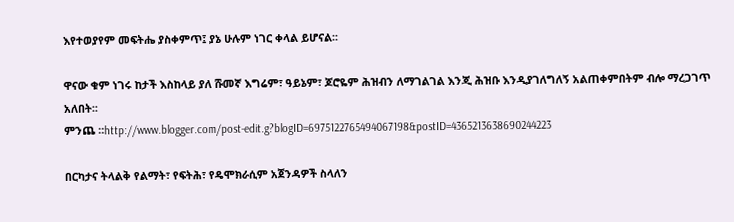እየተወያየም መፍትሔ ያስቀምጥ፤ ያኔ ሁሉም ነገር ቀላል ይሆናል፡፡

ዋናው ቁም ነገሩ ከታች እስከላይ ያለ ሹመኛ እግሬም፣ ዓይኔም፣ ጆሮዬም ሕዝብን ለማገልገል እንጂ ሕዝቡ እንዲያገለግለኝ አልጠቀምበትም ብሎ ማረጋገጥ አለበት፡፡
ምንጨ ።http://www.blogger.com/post-edit.g?blogID=6975122765494067198&postID=4365213638690244223

በርካታና ትላልቅ የልማት፣ የፍትሕ፣ የዴሞክራሲም አጀንዳዎች ስላለን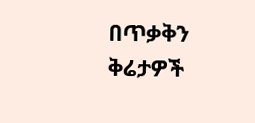በጥቃቅን ቅሬታዎች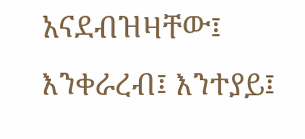አናደብዝዛቸው፤ እንቀራረብ፤ እንተያይ፤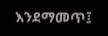እንደማመጥ፤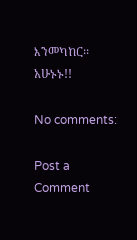እንመካከር፡፡
አሁኑኑ!!

No comments:

Post a Comment